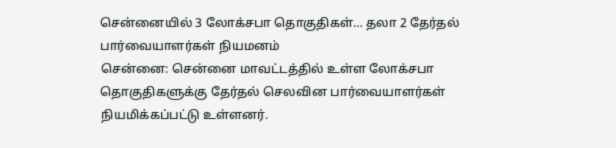சென்னையில் 3 லோக்சபா தொகுதிகள்… தலா 2 தேர்தல் பார்வையாளர்கள் நியமனம்
சென்னை: சென்னை மாவட்டத்தில் உள்ள லோக்சபா தொகுதிகளுக்கு தேர்தல் செலவின பார்வையாளர்கள் நியமிக்கப்பட்டு உள்ளனர்.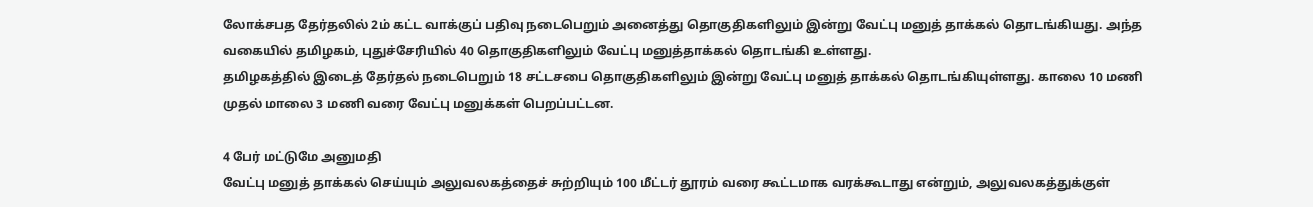லோக்சபத தேர்தலில் 2ம் கட்ட வாக்குப் பதிவு நடைபெறும் அனைத்து தொகுதிகளிலும் இன்று வேட்பு மனுத் தாக்கல் தொடங்கியது. அந்த வகையில் தமிழகம், புதுச்சேரியில் 40 தொகுதிகளிலும் வேட்பு மனுத்தாக்கல் தொடங்கி உள்ளது.
தமிழகத்தில் இடைத் தேர்தல் நடைபெறும் 18 சட்டசபை தொகுதிகளிலும் இன்று வேட்பு மனுத் தாக்கல் தொடங்கியுள்ளது. காலை 10 மணி முதல் மாலை 3 மணி வரை வேட்பு மனுக்கள் பெறப்பட்டன.

4 பேர் மட்டுமே அனுமதி
வேட்பு மனுத் தாக்கல் செய்யும் அலுவலகத்தைச் சுற்றியும் 100 மீட்டர் தூரம் வரை கூட்டமாக வரக்கூடாது என்றும், அலுவலகத்துக்குள்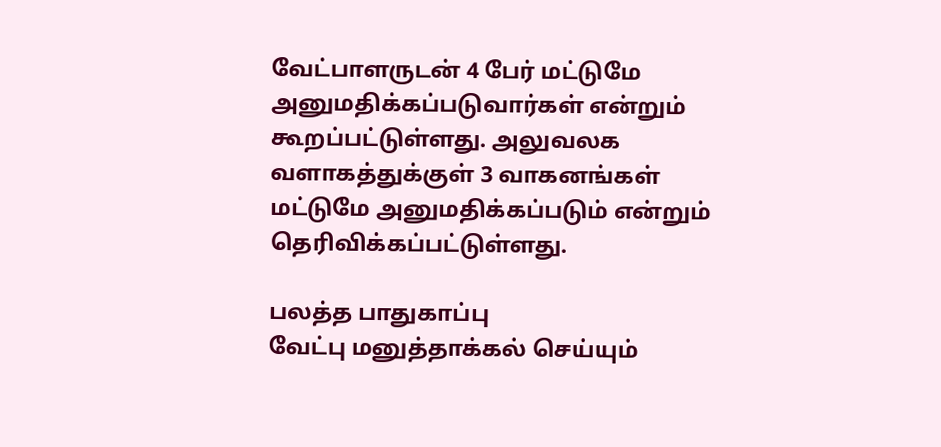வேட்பாளருடன் 4 பேர் மட்டுமே அனுமதிக்கப்படுவார்கள் என்றும் கூறப்பட்டுள்ளது. அலுவலக வளாகத்துக்குள் 3 வாகனங்கள் மட்டுமே அனுமதிக்கப்படும் என்றும் தெரிவிக்கப்பட்டுள்ளது.

பலத்த பாதுகாப்பு
வேட்பு மனுத்தாக்கல் செய்யும்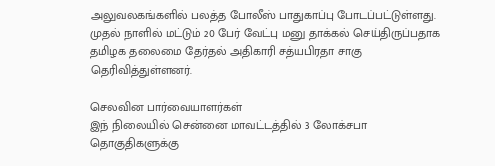அலுவலகங்களில் பலத்த போலீஸ் பாதுகாப்பு போடப்பட்டுள்ளது. முதல் நாளில் மட்டும் 20 பேர் வேட்பு மனு தாக்கல் செய்திருப்பதாக தமிழக தலைமை தேர்தல் அதிகாரி சத்யபிரதா சாகு தெரிவித்துள்ளனர்.

செலவின பார்வையாளர்கள்
இந் நிலையில் சென்னை மாவட்டத்தில் 3 லோக்சபா தொகுதிகளுக்கு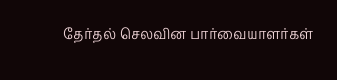தேர்தல் செலவின பார்வையாளர்கள்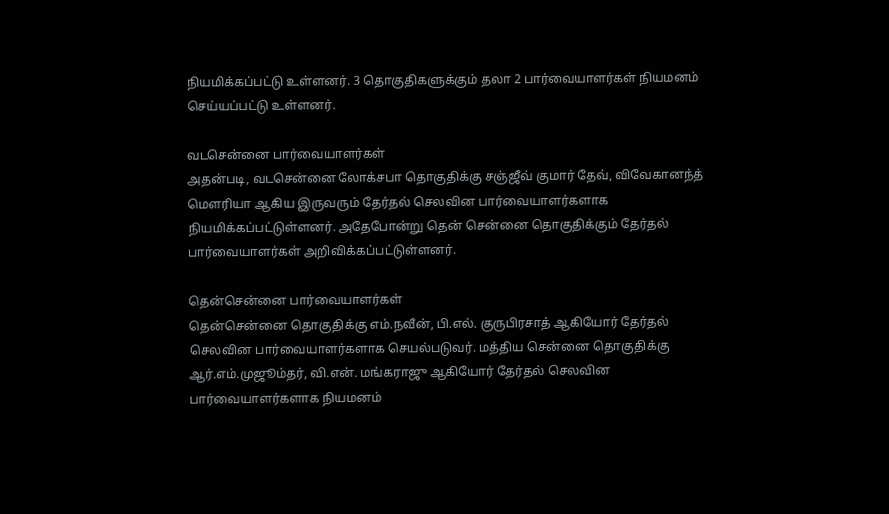நியமிக்கப்பட்டு உள்ளனர். 3 தொகுதிகளுக்கும் தலா 2 பார்வையாளர்கள் நியமனம் செய்யப்பட்டு உள்ளனர்.

வடசென்னை பார்வையாளர்கள்
அதன்படி, வடசென்னை லோக்சபா தொகுதிக்கு சஞ்ஜீவ் குமார் தேவ், விவேகானந்த் மெளரியா ஆகிய இருவரும் தேர்தல் செலவின பார்வையாளர்களாக நியமிக்கப்பட்டுள்ளனர். அதேபோன்று தென் சென்னை தொகுதிக்கும் தேர்தல் பார்வையாளர்கள் அறிவிக்கப்பட்டுள்ளனர்.

தென்சென்னை பார்வையாளர்கள்
தென்சென்னை தொகுதிக்கு எம்.நவீன், பி.எல். குருபிரசாத் ஆகியோர் தேர்தல் செலவின பார்வையாளர்களாக செயல்படுவர். மத்திய சென்னை தொகுதிக்கு ஆர்.எம்.முஜூம்தர், வி.என். மங்கராஜு ஆகியோர் தேர்தல் செலவின பார்வையாளர்களாக நியமனம்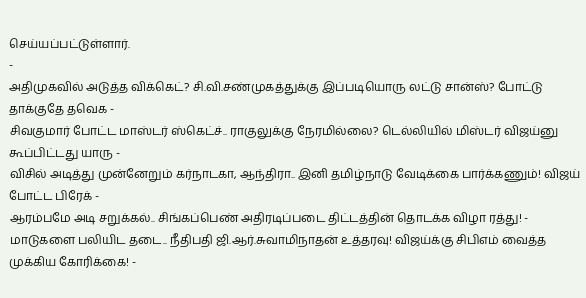செய்யப்பட்டுள்ளார்.
-
அதிமுகவில் அடுத்த விக்கெட்? சி.வி.சண்முகத்துக்கு இப்படியொரு லட்டு சான்ஸ்? போட்டு தாக்குதே தவெக -
சிவகுமார் போட்ட மாஸ்டர் ஸ்கெட்ச்.. ராகுலுக்கு நேரமில்லை? டெல்லியில் மிஸ்டர் விஜய்னு கூப்பிட்டது யாரு -
விசில் அடித்து முன்னேறும் கர்நாடகா, ஆந்திரா.. இனி தமிழ்நாடு வேடிக்கை பார்க்கணும்! விஜய் போட்ட பிரேக் -
ஆரம்பமே அடி சறுக்கல்.. சிங்கப்பெண் அதிரடிப்படை திட்டத்தின் தொடக்க விழா ரத்து! -
மாடுகளை பலியிட தடை.. நீதிபதி ஜி.ஆர்.சுவாமிநாதன் உத்தரவு! விஜய்க்கு சிபிஎம் வைத்த முக்கிய கோரிக்கை! -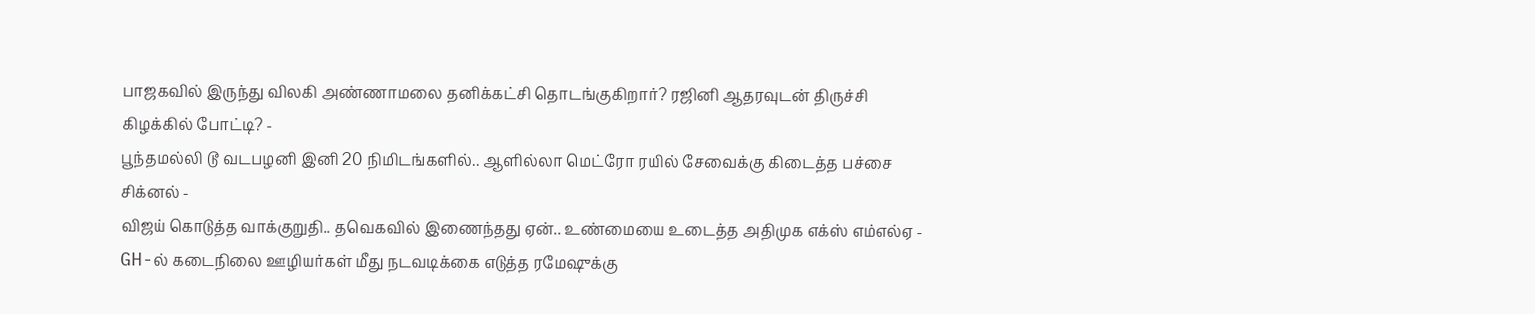பாஜகவில் இருந்து விலகி அண்ணாமலை தனிக்கட்சி தொடங்குகிறார்? ரஜினி ஆதரவுடன் திருச்சி கிழக்கில் போட்டி? -
பூந்தமல்லி டூ வடபழனி இனி 20 நிமிடங்களில்.. ஆளில்லா மெட்ரோ ரயில் சேவைக்கு கிடைத்த பச்சை சிக்னல் -
விஜய் கொடுத்த வாக்குறுதி.. தவெகவில் இணைந்தது ஏன்.. உண்மையை உடைத்த அதிமுக எக்ஸ் எம்எல்ஏ -
GH-ல் கடைநிலை ஊழியர்கள் மீது நடவடிக்கை எடுத்த ரமேஷுக்கு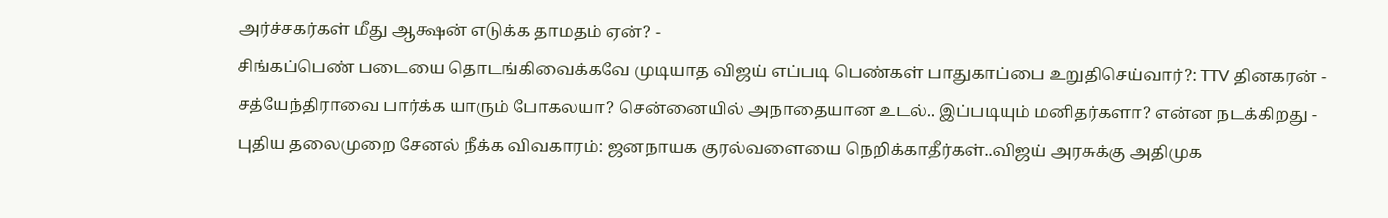அர்ச்சகர்கள் மீது ஆக்ஷன் எடுக்க தாமதம் ஏன்? -
சிங்கப்பெண் படையை தொடங்கிவைக்கவே முடியாத விஜய் எப்படி பெண்கள் பாதுகாப்பை உறுதிசெய்வார்?: TTV தினகரன் -
சத்யேந்திராவை பார்க்க யாரும் போகலயா? சென்னையில் அநாதையான உடல்.. இப்படியும் மனிதர்களா? என்ன நடக்கிறது -
புதிய தலைமுறை சேனல் நீக்க விவகாரம்: ஜனநாயக குரல்வளையை நெறிக்காதீர்கள்..விஜய் அரசுக்கு அதிமுக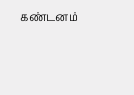கண்டனம்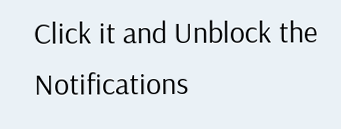Click it and Unblock the Notifications